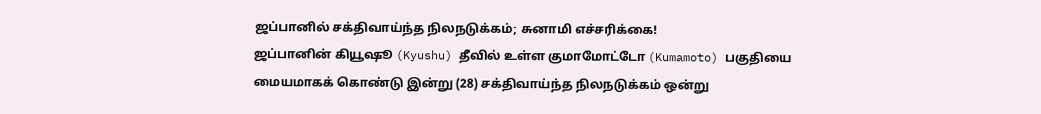ஜப்பானில் சக்திவாய்ந்த நிலநடுக்கம்; சுனாமி எச்சரிக்கை!
ஜப்பானின் கியூஷூ (Kyushu) தீவில் உள்ள குமாமோட்டோ (Kumamoto) பகுதியை மையமாகக் கொண்டு இன்று (28) சக்திவாய்ந்த நிலநடுக்கம் ஒன்று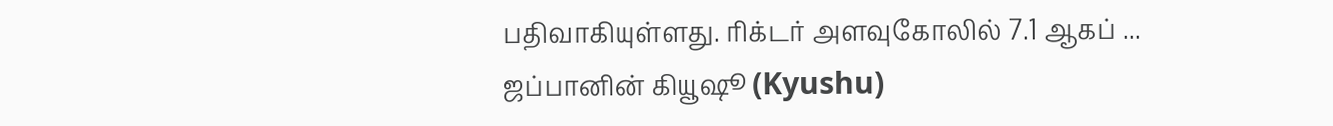பதிவாகியுள்ளது. ரிக்டர் அளவுகோலில் 7.1 ஆகப் ...
ஜப்பானின் கியூஷூ (Kyushu)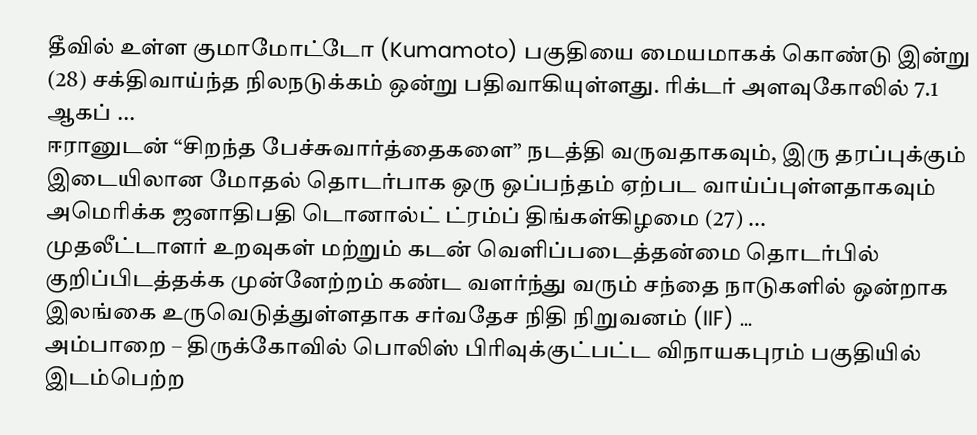தீவில் உள்ள குமாமோட்டோ (Kumamoto) பகுதியை மையமாகக் கொண்டு இன்று (28) சக்திவாய்ந்த நிலநடுக்கம் ஒன்று பதிவாகியுள்ளது. ரிக்டர் அளவுகோலில் 7.1 ஆகப் ...
ஈரானுடன் “சிறந்த பேச்சுவார்த்தைகளை” நடத்தி வருவதாகவும், இரு தரப்புக்கும் இடையிலான மோதல் தொடர்பாக ஒரு ஒப்பந்தம் ஏற்பட வாய்ப்புள்ளதாகவும் அமெரிக்க ஜனாதிபதி டொனால்ட் ட்ரம்ப் திங்கள்கிழமை (27) ...
முதலீட்டாளர் உறவுகள் மற்றும் கடன் வெளிப்படைத்தன்மை தொடர்பில் குறிப்பிடத்தக்க முன்னேற்றம் கண்ட வளர்ந்து வரும் சந்தை நாடுகளில் ஒன்றாக இலங்கை உருவெடுத்துள்ளதாக சர்வதேச நிதி நிறுவனம் (IIF) ...
அம்பாறை – திருக்கோவில் பொலிஸ் பிரிவுக்குட்பட்ட விநாயகபுரம் பகுதியில் இடம்பெற்ற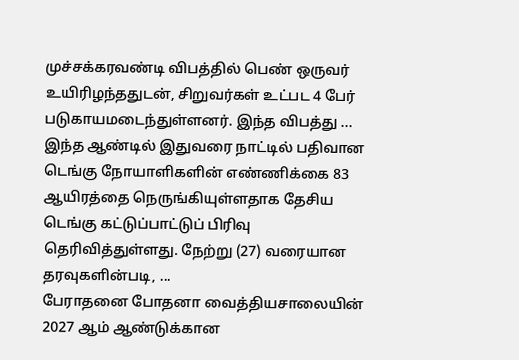முச்சக்கரவண்டி விபத்தில் பெண் ஒருவர் உயிரிழந்ததுடன், சிறுவர்கள் உட்பட 4 பேர் படுகாயமடைந்துள்ளனர். இந்த விபத்து ...
இந்த ஆண்டில் இதுவரை நாட்டில் பதிவான டெங்கு நோயாளிகளின் எண்ணிக்கை 83 ஆயிரத்தை நெருங்கியுள்ளதாக தேசிய டெங்கு கட்டுப்பாட்டுப் பிரிவு தெரிவித்துள்ளது. நேற்று (27) வரையான தரவுகளின்படி, ...
பேராதனை போதனா வைத்தியசாலையின் 2027 ஆம் ஆண்டுக்கான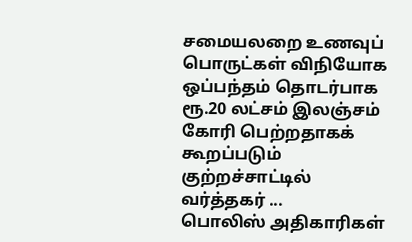சமையலறை உணவுப் பொருட்கள் விநியோக ஒப்பந்தம் தொடர்பாக ரூ.20 லட்சம் இலஞ்சம் கோரி பெற்றதாகக் கூறப்படும் குற்றச்சாட்டில் வர்த்தகர் ...
பொலிஸ் அதிகாரிகள்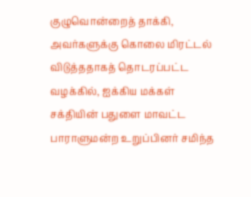குழுவொன்றைத் தாக்கி, அவர்களுக்கு கொலை மிரட்டல் விடுத்ததாகத் தொடரப்பட்ட வழக்கில், ஐக்கிய மக்கள் சக்தியின் பதுளை மாவட்ட பாராளுமன்ற உறுப்பினர் சமிந்த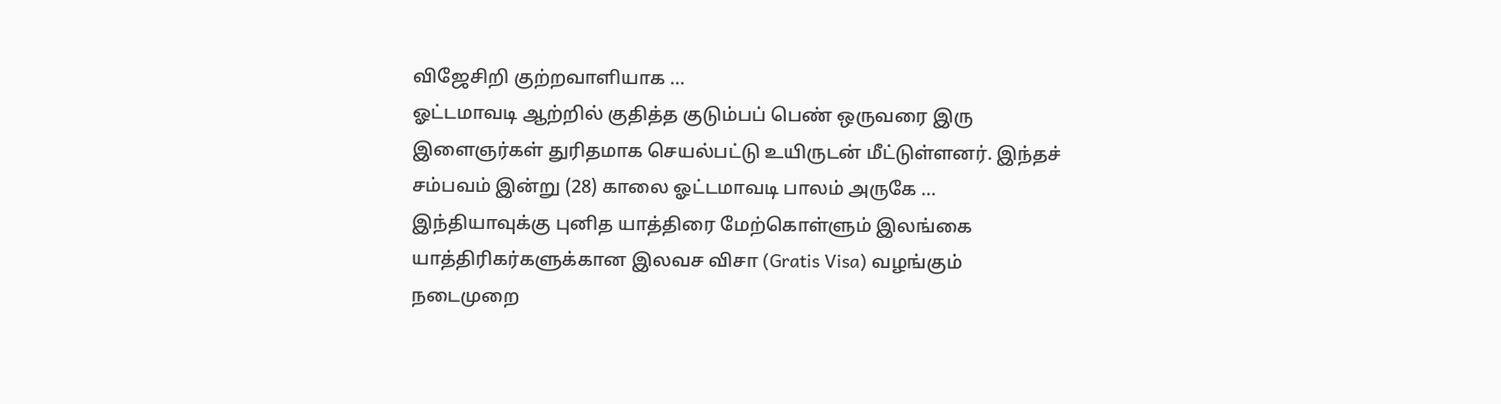விஜேசிறி குற்றவாளியாக ...
ஓட்டமாவடி ஆற்றில் குதித்த குடும்பப் பெண் ஒருவரை இரு இளைஞர்கள் துரிதமாக செயல்பட்டு உயிருடன் மீட்டுள்ளனர். இந்தச் சம்பவம் இன்று (28) காலை ஓட்டமாவடி பாலம் அருகே ...
இந்தியாவுக்கு புனித யாத்திரை மேற்கொள்ளும் இலங்கை யாத்திரிகர்களுக்கான இலவச விசா (Gratis Visa) வழங்கும் நடைமுறை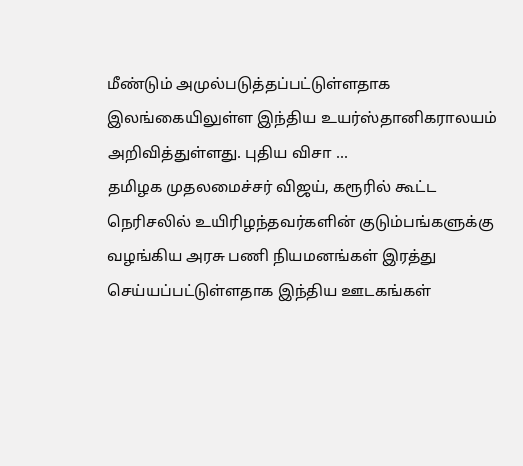மீண்டும் அமுல்படுத்தப்பட்டுள்ளதாக இலங்கையிலுள்ள இந்திய உயர்ஸ்தானிகராலயம் அறிவித்துள்ளது. புதிய விசா ...
தமிழக முதலமைச்சர் விஜய், கரூரில் கூட்ட நெரிசலில் உயிரிழந்தவர்களின் குடும்பங்களுக்கு வழங்கிய அரசு பணி நியமனங்கள் இரத்து செய்யப்பட்டுள்ளதாக இந்திய ஊடகங்கள்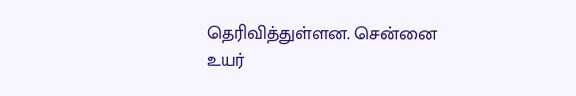தெரிவித்துள்ளன. சென்னை உயர்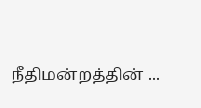நீதிமன்றத்தின் ...